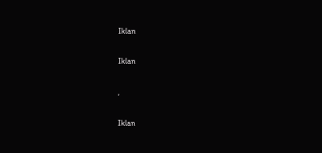Iklan

Iklan

,

Iklan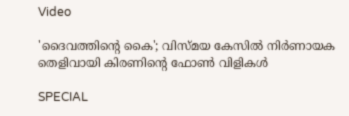Video

'ദൈവത്തിൻ്റെ കൈ'; വിസ്മയ കേസിൽ നിര്‍ണായക തെളിവായി കിരണിൻ്റെ ഫോൺ വിളികൾ

SPECIAL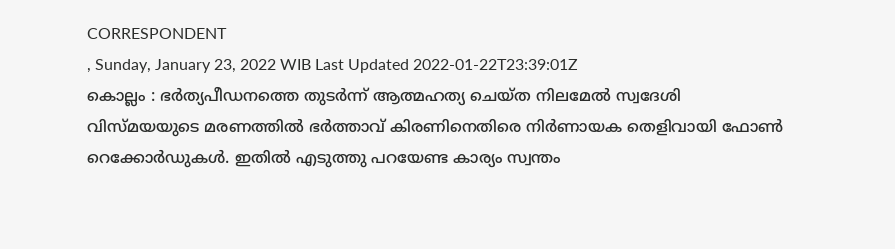CORRESPONDENT
, Sunday, January 23, 2022 WIB Last Updated 2022-01-22T23:39:01Z
കൊല്ലം : ഭർത്യപീഡനത്തെ തുടർന്ന് ആത്മഹത്യ ചെയ്ത നിലമേൽ സ്വദേശി വിസ്മയയുടെ മരണത്തിൽ ഭര്‍ത്താവ് കിരണിനെതിരെ നിര്‍ണായക തെളിവായി ഫോണ്‍ റെക്കോര്‍ഡുകള്‍. ഇതിൽ എടുത്തു പറയേണ്ട കാര്യം സ്വന്തം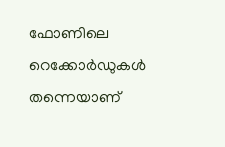ഫോണിലെ റെക്കോര്‍ഡുകള്‍ തന്നെയാണ്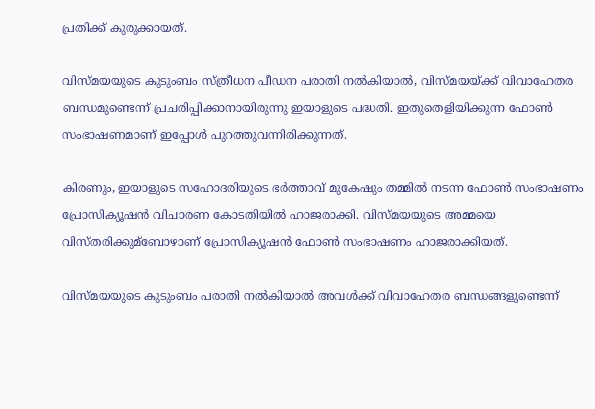പ്രതിക്ക് കുരുക്കായത്.

വിസ്മയയുടെ കുടുംബം സ്ത്രീധന പീഡന പരാതി നല്‍കിയാല്‍, വിസ്മയയ്ക്ക് വിവാഹേതര ബന്ധമുണ്ടെന്ന് പ്രചരിപ്പിക്കാനായിരുന്നു ഇയാളുടെ പദ്ധതി. ഇതുതെളിയിക്കുന്ന ഫോണ്‍ സംഭാഷണമാണ് ഇപ്പോള്‍ പുറത്തുവന്നിരിക്കുന്നത്.

കിരണും, ഇയാളുടെ സഹോദരിയുടെ ഭര്‍ത്താവ് മുകേഷും തമ്മില്‍ നടന്ന ഫോണ്‍ സംഭാഷണം പ്രോസിക്യൂഷന്‍ വിചാരണ കോടതിയില്‍ ഹാജരാക്കി. വിസ്മയയുടെ അമ്മയെ വിസ്തരിക്കുമ്ബോഴാണ് പ്രോസിക്യൂഷന്‍ ഫോണ്‍ സംഭാഷണം ഹാജരാക്കിയത്.

വിസ്മയയുടെ കുടുംബം പരാതി നല്‍കിയാല്‍ അവള്‍ക്ക് വിവാഹേതര ബന്ധങ്ങളുണ്ടെന്ന്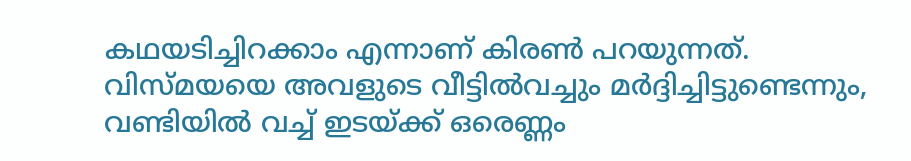കഥയടിച്ചിറക്കാം എന്നാണ് കിരണ്‍ പറയുന്നത്. വിസ്മയയെ അവളുടെ വീട്ടില്‍വച്ചും മര്‍ദ്ദിച്ചിട്ടുണ്ടെന്നും, വണ്ടിയില്‍ വച്ച്‌ ഇടയ്ക്ക് ഒരെണ്ണം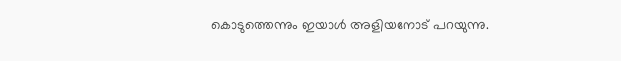കൊടുത്തെന്നും ഇയാള്‍ അളിയനോട് പറയുന്നു.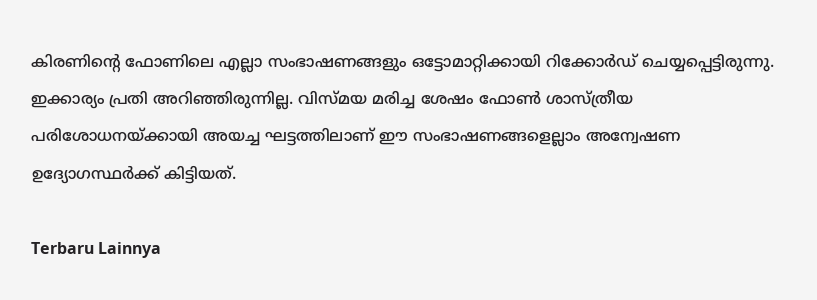കിരണിന്റെ ഫോണിലെ എല്ലാ സംഭാഷണങ്ങളും ഒട്ടോമാറ്റിക്കായി റിക്കോര്‍ഡ് ചെയ്യപ്പെട്ടിരുന്നു. ഇക്കാര്യം പ്രതി അറിഞ്ഞിരുന്നില്ല. വിസ്മയ മരിച്ച ശേഷം ഫോണ്‍ ശാസ്ത്രീയ പരിശോധനയ്ക്കായി അയച്ച ഘട്ടത്തിലാണ് ഈ സംഭാഷണങ്ങളെല്ലാം അന്വേഷണ ഉദ്യോഗസ്ഥര്‍ക്ക് കിട്ടിയത്.

Terbaru Lainnya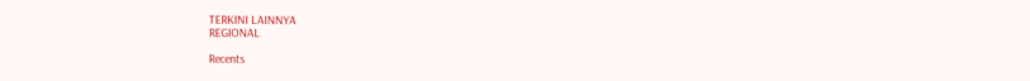TERKINI LAINNYA
REGIONAL

Recents